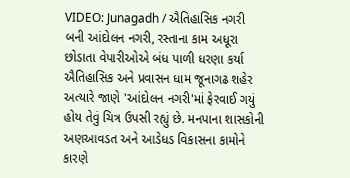VIDEO: Junagadh / ઐતિહાસિક નગરી બની આંદોલન નગરી, રસ્તાના કામ અધૂરા છોડાતા વેપારીઓએ બંધ પાળી ધરણા કર્યા
ઐતિહાસિક અને પ્રવાસન ધામ જૂનાગઢ શહેર અત્યારે જાણે 'આંદોલન નગરી'માં ફેરવાઈ ગયું હોય તેવું ચિત્ર ઉપસી રહ્યું છે. મનપાના શાસકોની અણઆવડત અને આડેધડ વિકાસના કામોને કારણે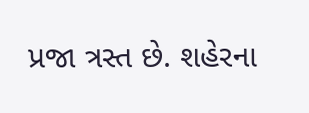પ્રજા ત્રસ્ત છે. શહેરના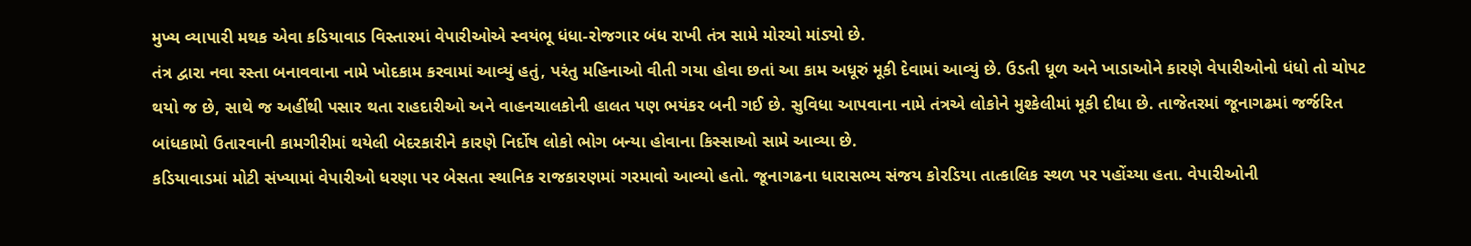મુખ્ય વ્યાપારી મથક એવા કડિયાવાડ વિસ્તારમાં વેપારીઓએ સ્વયંભૂ ધંધા-રોજગાર બંધ રાખી તંત્ર સામે મોરચો માંડ્યો છે.
તંત્ર દ્વારા નવા રસ્તા બનાવવાના નામે ખોદકામ કરવામાં આવ્યું હતું, પરંતુ મહિનાઓ વીતી ગયા હોવા છતાં આ કામ અધૂરું મૂકી દેવામાં આવ્યું છે. ઉડતી ધૂળ અને ખાડાઓને કારણે વેપારીઓનો ધંધો તો ચોપટ થયો જ છે, સાથે જ અહીંથી પસાર થતા રાહદારીઓ અને વાહનચાલકોની હાલત પણ ભયંકર બની ગઈ છે. સુવિધા આપવાના નામે તંત્રએ લોકોને મુશ્કેલીમાં મૂકી દીધા છે. તાજેતરમાં જૂનાગઢમાં જર્જરિત બાંધકામો ઉતારવાની કામગીરીમાં થયેલી બેદરકારીને કારણે નિર્દોષ લોકો ભોગ બન્યા હોવાના કિસ્સાઓ સામે આવ્યા છે.
કડિયાવાડમાં મોટી સંખ્યામાં વેપારીઓ ધરણા પર બેસતા સ્થાનિક રાજકારણમાં ગરમાવો આવ્યો હતો. જૂનાગઢના ધારાસભ્ય સંજય કોરડિયા તાત્કાલિક સ્થળ પર પહોંચ્યા હતા. વેપારીઓની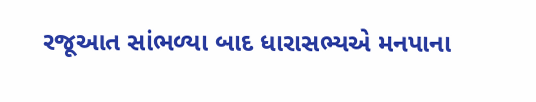રજૂઆત સાંભળ્યા બાદ ધારાસભ્યએ મનપાના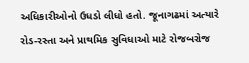અધિકારીઓનો ઉધડો લીધો હતો. જૂનાગઢમાં અત્યારે રોડ-રસ્તા અને પ્રાથમિક સુવિધાઓ માટે રોજબરોજ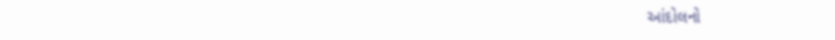આંદોલનો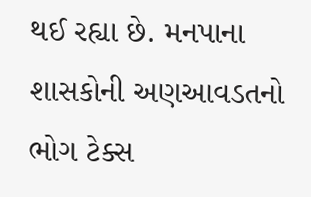થઈ રહ્યા છે. મનપાના શાસકોની અણઆવડતનો ભોગ ટેક્સ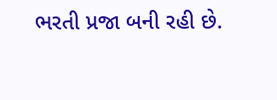ભરતી પ્રજા બની રહી છે.